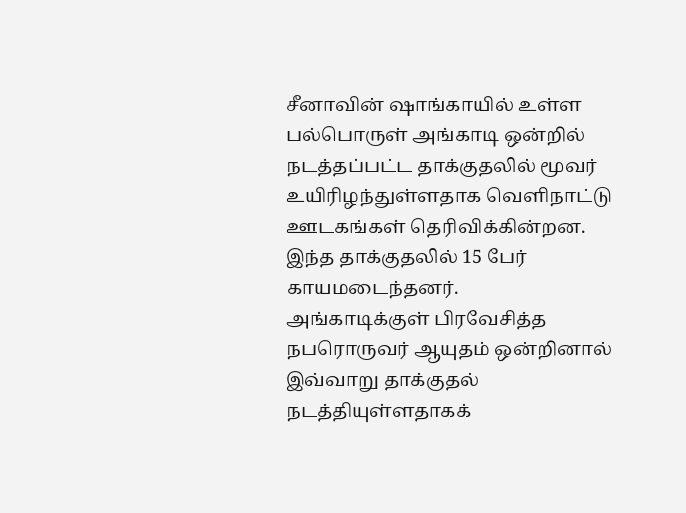சீனாவின் ஷாங்காயில் உள்ள பல்பொருள் அங்காடி ஒன்றில் நடத்தப்பட்ட தாக்குதலில் மூவர் உயிரிழந்துள்ளதாக வெளிநாட்டு ஊடகங்கள் தெரிவிக்கின்றன.
இந்த தாக்குதலில் 15 பேர் காயமடைந்தனர்.
அங்காடிக்குள் பிரவேசித்த நபரொருவர் ஆயுதம் ஒன்றினால் இவ்வாறு தாக்குதல் நடத்தியுள்ளதாகக்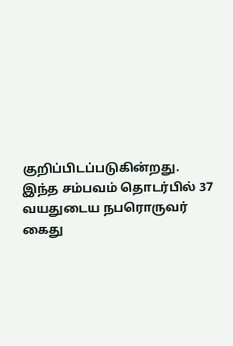குறிப்பிடப்படுகின்றது.
இந்த சம்பவம் தொடர்பில் 37 வயதுடைய நபரொருவர் கைது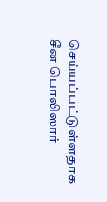செய்யப்பட்டுள்ளதாக சீன பொலிஸார்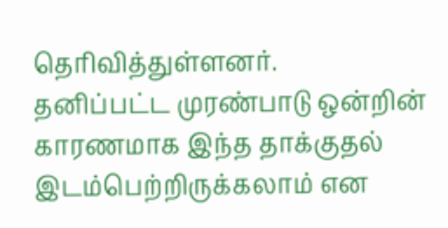தெரிவித்துள்ளனர்.
தனிப்பட்ட முரண்பாடு ஒன்றின் காரணமாக இந்த தாக்குதல் இடம்பெற்றிருக்கலாம் என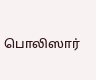பொலிஸார்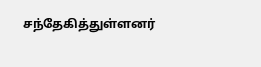சந்தேகித்துள்ளனர்